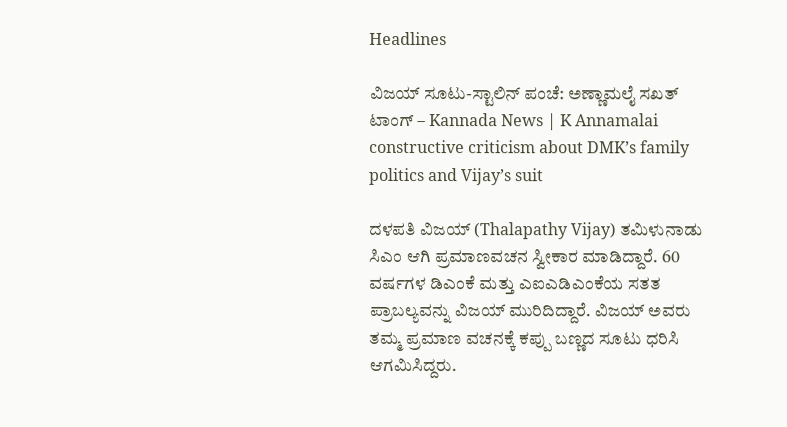Headlines

ವಿಜಯ್ ಸೂಟು-ಸ್ಟಾಲಿನ್ ಪಂಚೆ: ಅಣ್ಣಾಮಲೈ ಸಖತ್ ಟಾಂಗ್ – Kannada News | K Annamalai constructive criticism about DMK’s family politics and Vijay’s suit

ದಳಪತಿ ವಿಜಯ್ (Thalapathy Vijay) ತಮಿಳುನಾಡು ಸಿಎಂ ಆಗಿ ಪ್ರಮಾಣವಚನ ಸ್ವೀಕಾರ ಮಾಡಿದ್ದಾರೆ. 60 ವರ್ಷಗಳ ಡಿಎಂಕೆ ಮತ್ತು ಎಐಎಡಿಎಂಕೆಯ ಸತತ ಪ್ರಾಬಲ್ಯವನ್ನು ವಿಜಯ್ ಮುರಿದಿದ್ದಾರೆ. ವಿಜಯ್ ಅವರು ತಮ್ಮ ಪ್ರಮಾಣ ವಚನಕ್ಕೆ ಕಪ್ಪು ಬಣ್ಣದ ಸೂಟು ಧರಿಸಿ ಆಗಮಿಸಿದ್ದರು.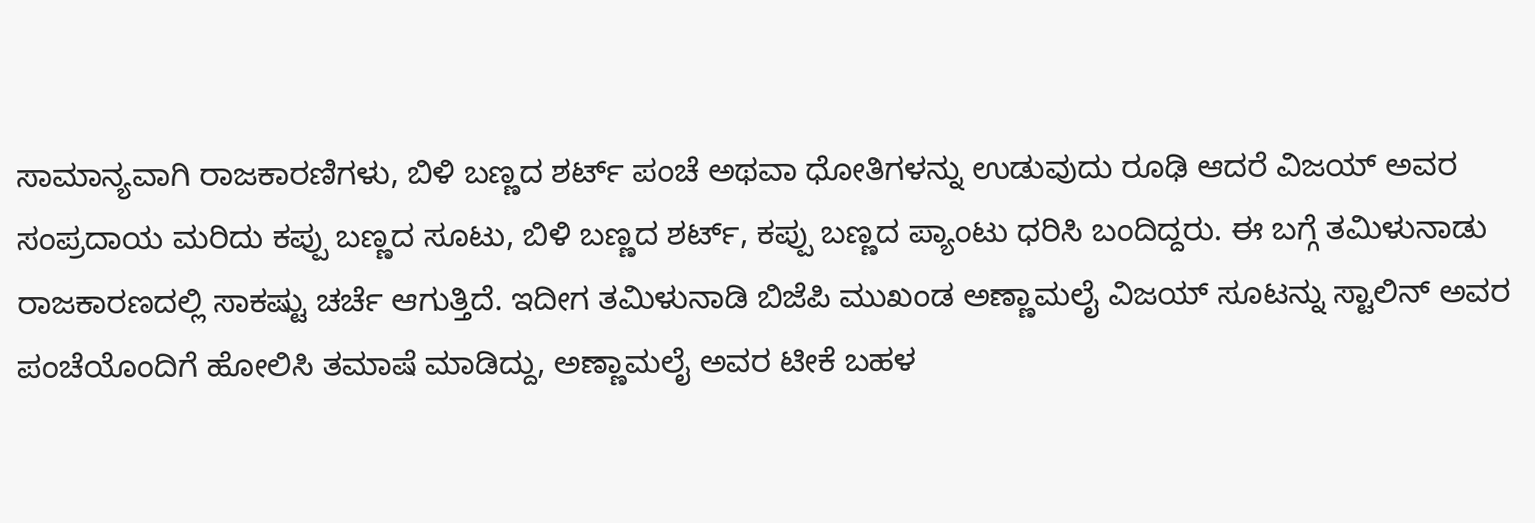ಸಾಮಾನ್ಯವಾಗಿ ರಾಜಕಾರಣಿಗಳು, ಬಿಳಿ ಬಣ್ಣದ ಶರ್ಟ್ ಪಂಚೆ ಅಥವಾ ಧೋತಿಗಳನ್ನು ಉಡುವುದು ರೂಢಿ ಆದರೆ ವಿಜಯ್ ಅವರ ಸಂಪ್ರದಾಯ ಮರಿದು ಕಪ್ಪು ಬಣ್ಣದ ಸೂಟು, ಬಿಳಿ ಬಣ್ಣದ ಶರ್ಟ್, ಕಪ್ಪು ಬಣ್ಣದ ಪ್ಯಾಂಟು ಧರಿಸಿ ಬಂದಿದ್ದರು. ಈ ಬಗ್ಗೆ ತಮಿಳುನಾಡು ರಾಜಕಾರಣದಲ್ಲಿ ಸಾಕಷ್ಟು ಚರ್ಚೆ ಆಗುತ್ತಿದೆ. ಇದೀಗ ತಮಿಳುನಾಡಿ ಬಿಜೆಪಿ ಮುಖಂಡ ಅಣ್ಣಾಮಲೈ ವಿಜಯ್ ಸೂಟನ್ನು ಸ್ಟಾಲಿನ್ ಅವರ ಪಂಚೆಯೊಂದಿಗೆ ಹೋಲಿಸಿ ತಮಾಷೆ ಮಾಡಿದ್ದು, ಅಣ್ಣಾಮಲೈ ಅವರ ಟೀಕೆ ಬಹಳ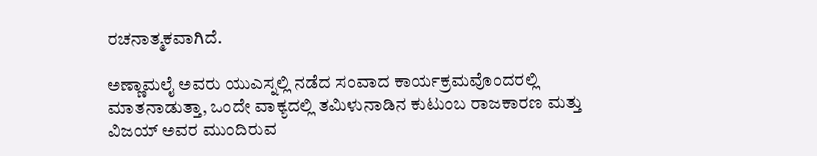ರಚನಾತ್ಮಕವಾಗಿದೆ.

ಅಣ್ಣಾಮಲೈ ಅವರು ಯುಎಸ್ನಲ್ಲಿ ನಡೆದ ಸಂವಾದ ಕಾರ್ಯಕ್ರಮವೊಂದರಲ್ಲಿ ಮಾತನಾಡುತ್ತಾ, ಒಂದೇ ವಾಕ್ಯದಲ್ಲಿ ತಮಿಳುನಾಡಿನ ಕುಟುಂಬ ರಾಜಕಾರಣ ಮತ್ತು ವಿಜಯ್ ಅವರ ಮುಂದಿರುವ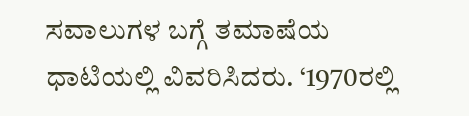ಸವಾಲುಗಳ ಬಗ್ಗೆ ತಮಾಷೆಯ ಧಾಟಿಯಲ್ಲಿ ವಿವರಿಸಿದರು. ‘1970ರಲ್ಲಿ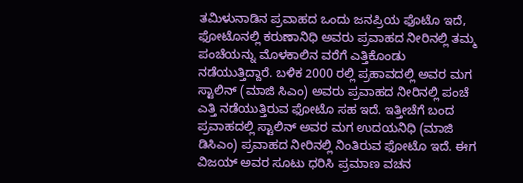ತಮಿಳುನಾಡಿನ ಪ್ರವಾಹದ ಒಂದು ಜನಪ್ರಿಯ ಫೊಟೊ ಇದೆ, ಫೋಟೊನಲ್ಲಿ ಕರುಣಾನಿಧಿ ಅವರು ಪ್ರವಾಹದ ನೀರಿನಲ್ಲಿ ತಮ್ಮ ಪಂಚೆಯನ್ನು ಮೊಳಕಾಲಿನ ವರೆಗೆ ಎತ್ತಿಕೊಂಡು ನಡೆಯುತ್ತಿದ್ದಾರೆ. ಬಳಿಕ 2000 ರಲ್ಲಿ ಪ್ರಹಾವದಲ್ಲಿ ಅವರ ಮಗ ಸ್ಟಾಲಿನ್ (ಮಾಜಿ ಸಿಎಂ) ಅವರು ಪ್ರವಾಹದ ನೀರಿನಲ್ಲಿ ಪಂಚೆ ಎತ್ತಿ ನಡೆಯುತ್ತಿರುವ ಫೋಟೊ ಸಹ ಇದೆ. ಇತ್ತೀಚೆಗೆ ಬಂದ ಪ್ರವಾಹದಲ್ಲಿ ಸ್ಟಾಲಿನ್ ಅವರ ಮಗ ಉದಯನಿಧಿ (ಮಾಜಿ ಡಿಸಿಎಂ) ಪ್ರವಾಹದ ನೀರಿನಲ್ಲಿ ನಿಂತಿರುವ ಫೋಟೊ ಇದೆ. ಈಗ ವಿಜಯ್ ಅವರ ಸೂಟು ಧರಿಸಿ ಪ್ರಮಾಣ ವಚನ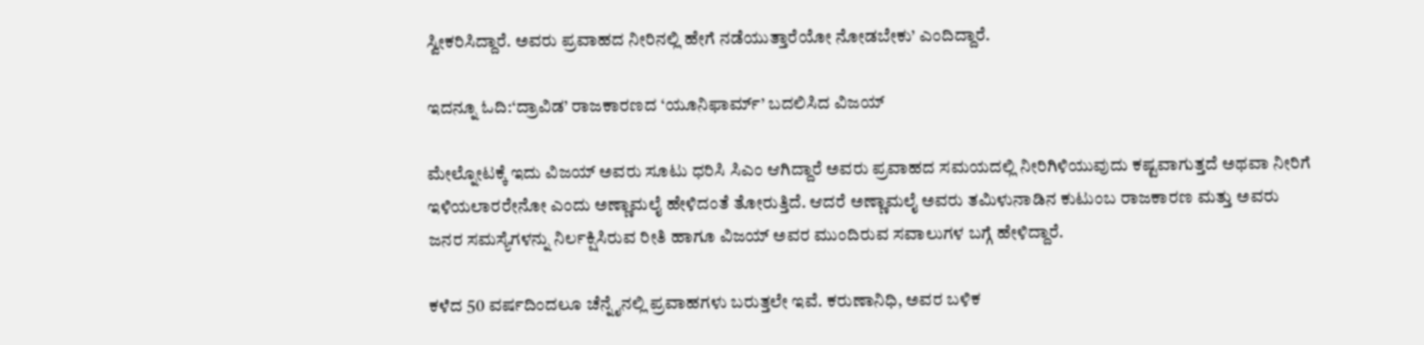ಸ್ವೀಕರಿಸಿದ್ದಾರೆ. ಅವರು ಪ್ರವಾಹದ ನೀರಿನಲ್ಲಿ ಹೇಗೆ ನಡೆಯುತ್ತಾರೆಯೋ ನೋಡಬೇಕು’ ಎಂದಿದ್ದಾರೆ.

ಇದನ್ನೂ ಓದಿ:‘ದ್ರಾವಿಡ’ ರಾಜಕಾರಣದ ‘ಯೂನಿಫಾರ್ಮ್’ ಬದಲಿಸಿದ ವಿಜಯ್

ಮೇಲ್ನೋಟಕ್ಕೆ ಇದು ವಿಜಯ್ ಅವರು ಸೂಟು ಧರಿಸಿ ಸಿಎಂ ಆಗಿದ್ದಾರೆ ಅವರು ಪ್ರವಾಹದ ಸಮಯದಲ್ಲಿ ನೀರಿಗಿಳಿಯುವುದು ಕಷ್ಟವಾಗುತ್ತದೆ ಅಥವಾ ನೀರಿಗೆ ಇಳಿಯಲಾರರೇನೋ ಎಂದು ಅಣ್ಣಾಮಲೈ ಹೇಳಿದಂತೆ ತೋರುತ್ತಿದೆ. ಆದರೆ ಅಣ್ಣಾಮಲೈ ಅವರು ತಮಿಳುನಾಡಿನ ಕುಟುಂಬ ರಾಜಕಾರಣ ಮತ್ತು ಅವರು ಜನರ ಸಮಸ್ಯೆಗಳನ್ನು ನಿರ್ಲಕ್ಷಿಸಿರುವ ರೀತಿ ಹಾಗೂ ವಿಜಯ್ ಅವರ ಮುಂದಿರುವ ಸವಾಲುಗಳ ಬಗ್ಗೆ ಹೇಳಿದ್ದಾರೆ.

ಕಳೆದ 50 ವರ್ಷದಿಂದಲೂ ಚೆನ್ನೈನಲ್ಲಿ ಪ್ರವಾಹಗಳು ಬರುತ್ತಲೇ ಇವೆ. ಕರುಣಾನಿಧಿ, ಅವರ ಬಳಿಕ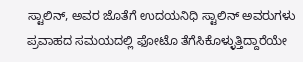ಸ್ಟಾಲಿನ್, ಅವರ ಜೊತೆಗೆ ಉದಯನಿಧಿ ಸ್ಟಾಲಿನ್ ಅವರುಗಳು ಪ್ರವಾಹದ ಸಮಯದಲ್ಲಿ ಫೋಟೊ ತೆಗೆಸಿಕೊಳ್ಳುತ್ತಿದ್ದಾರೆಯೇ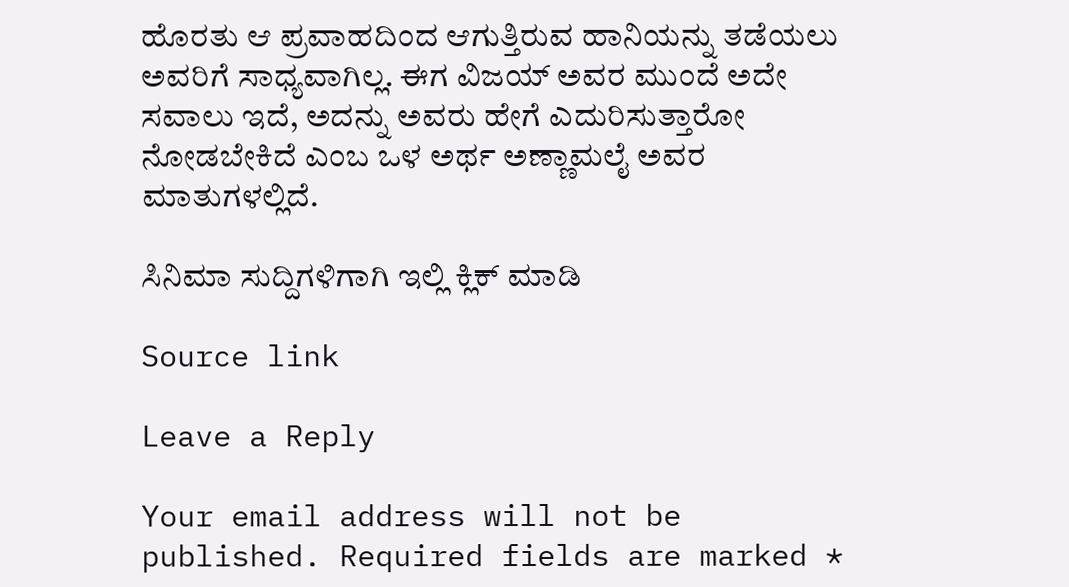ಹೊರತು ಆ ಪ್ರವಾಹದಿಂದ ಆಗುತ್ತಿರುವ ಹಾನಿಯನ್ನು ತಡೆಯಲು ಅವರಿಗೆ ಸಾಧ್ಯವಾಗಿಲ್ಲ. ಈಗ ವಿಜಯ್ ಅವರ ಮುಂದೆ ಅದೇ ಸವಾಲು ಇದೆ, ಅದನ್ನು ಅವರು ಹೇಗೆ ಎದುರಿಸುತ್ತಾರೋ ನೋಡಬೇಕಿದೆ ಎಂಬ ಒಳ ಅರ್ಥ ಅಣ್ಣಾಮಲೈ ಅವರ ಮಾತುಗಳಲ್ಲಿದೆ.

ಸಿನಿಮಾ ಸುದ್ದಿಗಳಿಗಾಗಿ ಇಲ್ಲಿ ಕ್ಲಿಕ್ ಮಾಡಿ

Source link

Leave a Reply

Your email address will not be published. Required fields are marked *